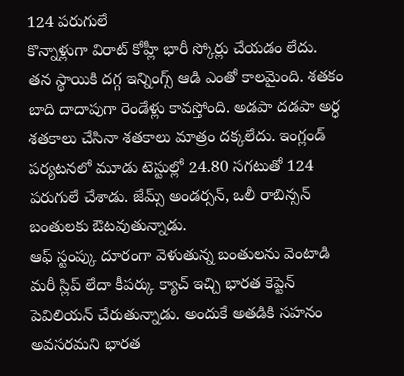124 పరుగులే
కొన్నాళ్లుగా విరాట్ కోహ్లీ భారీ స్కోర్లు చేయడం లేదు. తన స్థాయికి దగ్గ ఇన్నింగ్స్ ఆడి ఎంతో కాలమైంది. శతకం బాది దాదాపుగా రెండేళ్లు కావస్తోంది. అడపా దడపా అర్ధ శతకాలు చేసినా శతకాలు మాత్రం దక్కలేదు. ఇంగ్లండ్ పర్యటనలో మూడు టెస్టుల్లో 24.80 సగటుతో 124 పరుగులే చేశాడు. జేమ్స్ అండర్సన్, ఒలీ రాబిన్సన్ బంతులకు ఔటవుతున్నాడు.
ఆఫ్ స్టంప్కు దూరంగా వెళుతున్న బంతులను వెంటాడి మరీ స్లిప్ లేదా కీపర్కు క్యాచ్ ఇచ్చి భారత కెప్టెన్ పెవిలియన్ చేరుతున్నాడు. అందుకే అతడికి సహనం అవసరమని భారత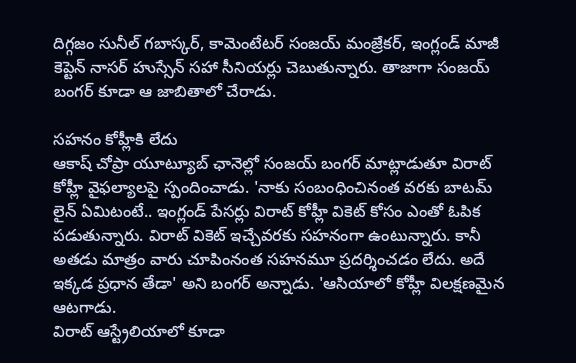దిగ్గజం సునీల్ గబాస్కర్, కామెంటేటర్ సంజయ్ మంజ్రేకర్, ఇంగ్లండ్ మాజీ కెప్టెన్ నాసర్ హుస్సేన్ సహా సీనియర్లు చెబుతున్నారు. తాజాగా సంజయ్ బంగర్ కూడా ఆ జాబితాలో చేరాడు.

సహనం కోహ్లీకి లేదు
ఆకాష్ చోప్రా యూట్యూబ్ ఛానెల్లో సంజయ్ బంగర్ మాట్లాడుతూ విరాట్ కోహ్లీ వైఫల్యాలపై స్పందించాడు. 'నాకు సంబంధించినంత వరకు బాటమ్ లైన్ ఏమిటంటే.. ఇంగ్లండ్ పేసర్లు విరాట్ కోహ్లీ వికెట్ కోసం ఎంతో ఓపిక పడుతున్నారు. విరాట్ వికెట్ ఇచ్చేవరకు సహనంగా ఉంటున్నారు. కానీ అతడు మాత్రం వారు చూపింనంత సహనమూ ప్రదర్శించడం లేదు. అదే ఇక్కడ ప్రధాన తేడా' అని బంగర్ అన్నాడు. 'ఆసియాలో కోహ్లీ విలక్షణమైన ఆటగాడు.
విరాట్ ఆస్ట్రేలియాలో కూడా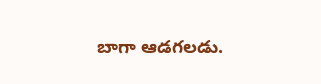బాగా ఆడగలడు.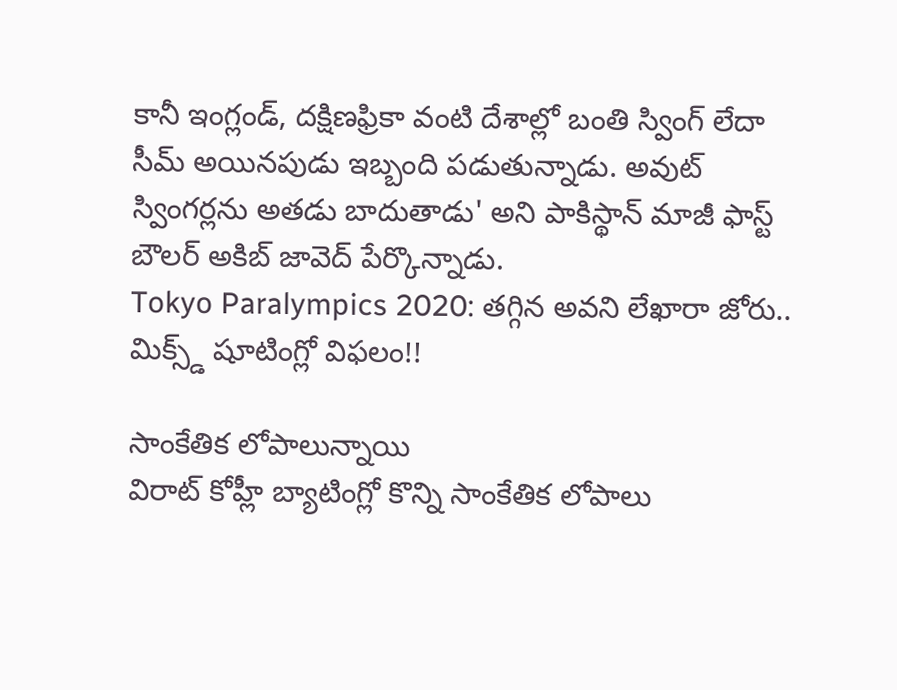కానీ ఇంగ్లండ్, దక్షిణఫ్రికా వంటి దేశాల్లో బంతి స్వింగ్ లేదా సీమ్ అయినపుడు ఇబ్బంది పడుతున్నాడు. అవుట్ స్వింగర్లను అతడు బాదుతాడు' అని పాకిస్థాన్ మాజీ ఫాస్ట్ బౌలర్ అకిబ్ జావెద్ పేర్కొన్నాడు.
Tokyo Paralympics 2020: తగ్గిన అవని లేఖారా జోరు.. మిక్స్డ్ షూటింగ్లో విఫలం!!

సాంకేతిక లోపాలున్నాయి
విరాట్ కోహ్లీ బ్యాటింగ్లో కొన్ని సాంకేతిక లోపాలు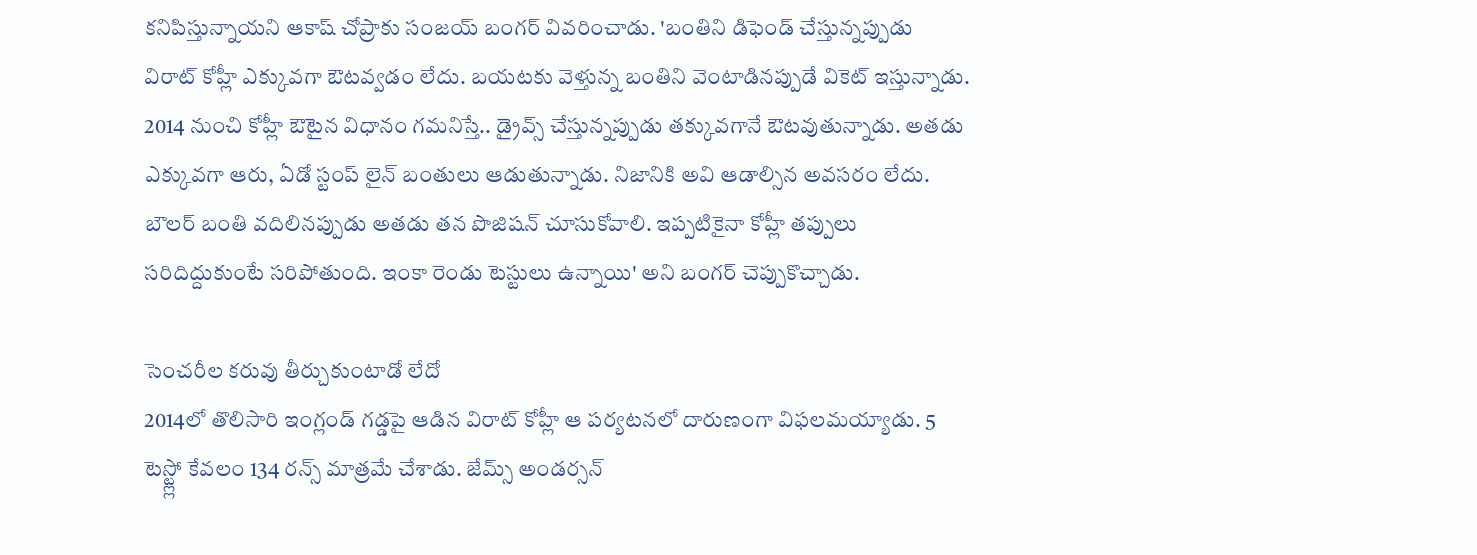కనిపిస్తున్నాయని ఆకాష్ చోప్రాకు సంజయ్ బంగర్ వివరించాడు. 'బంతిని డిఫెండ్ చేస్తున్నప్పుడు విరాట్ కోహ్లీ ఎక్కువగా ఔటవ్వడం లేదు. బయటకు వెళ్తున్న బంతిని వెంటాడినప్పుడే వికెట్ ఇస్తున్నాడు. 2014 నుంచి కోహ్లీ ఔటైన విధానం గమనిస్తే.. డ్రైవ్స్ చేస్తున్నప్పుడు తక్కువగానే ఔటవుతున్నాడు. అతడు ఎక్కువగా ఆరు, ఏడో స్టంప్ లైన్ బంతులు ఆడుతున్నాడు. నిజానికి అవి ఆడాల్సిన అవసరం లేదు. బౌలర్ బంతి వదిలినప్పుడు అతడు తన పొజిషన్ చూసుకోవాలి. ఇప్పటికైనా కోహ్లీ తప్పులు సరిదిద్దుకుంటే సరిపోతుంది. ఇంకా రెండు టెస్టులు ఉన్నాయి' అని బంగర్ చెప్పుకొచ్చాడు.

సెంచరీల కరువు తీర్చుకుంటాడో లేదో
2014లో తొలిసారి ఇంగ్లండ్ గడ్డపై ఆడిన విరాట్ కోహ్లీ ఆ పర్యటనలో దారుణంగా విఫలమయ్యాడు. 5 టెస్ట్ల్లో కేవలం 134 రన్స్ మాత్రమే చేశాడు. జేమ్స్ అండర్సన్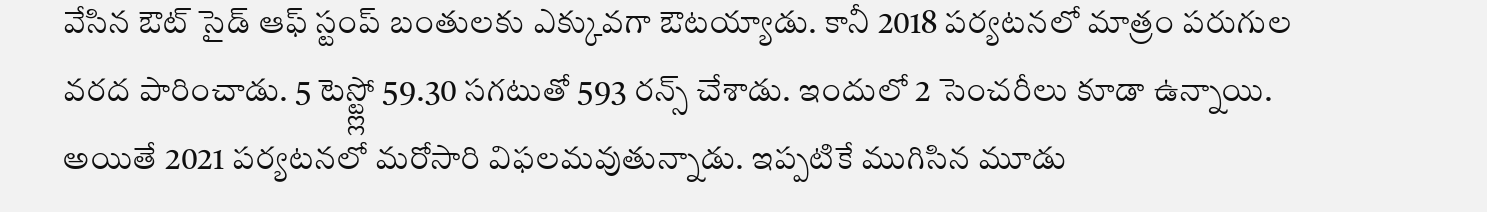వేసిన ఔట్ సైడ్ ఆఫ్ స్టంప్ బంతులకు ఎక్కువగా ఔటయ్యాడు. కానీ 2018 పర్యటనలో మాత్రం పరుగుల వరద పారించాడు. 5 టెస్ట్ల్లో 59.30 సగటుతో 593 రన్స్ చేశాడు. ఇందులో 2 సెంచరీలు కూడా ఉన్నాయి. అయితే 2021 పర్యటనలో మరోసారి విఫలమవుతున్నాడు. ఇప్పటికే ముగిసిన మూడు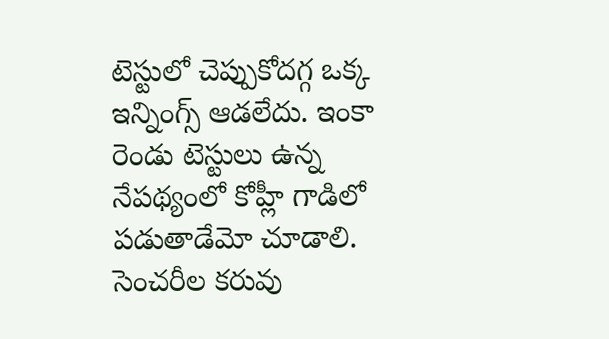టెస్టులో చెప్పుకోదగ్గ ఒక్క ఇన్నింగ్స్ ఆడలేదు. ఇంకా రెండు టెస్టులు ఉన్న నేపథ్యంలో కోహ్లీ గాడిలో పడుతాడేమో చూడాలి. సెంచరీల కరువు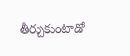తీర్చుకుంటాడో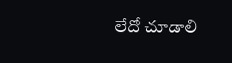లేదో చూడాలి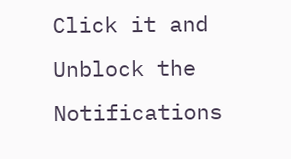Click it and Unblock the Notifications